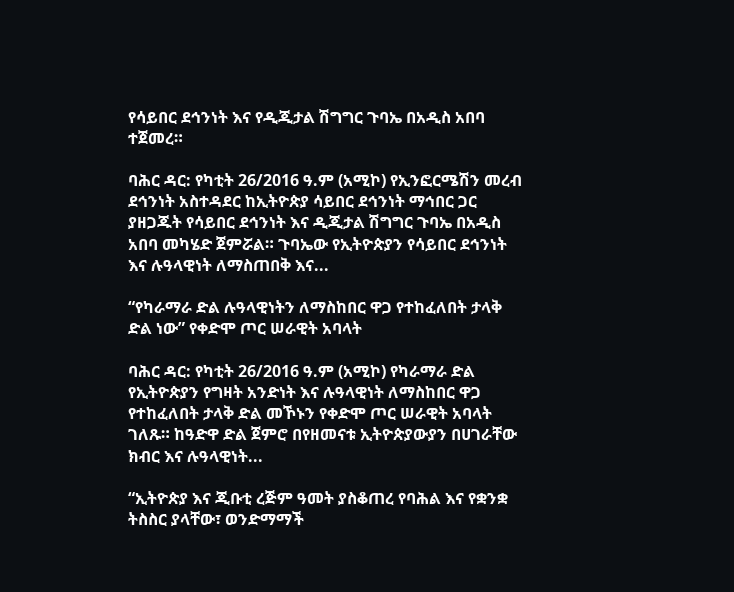የሳይበር ደኅንነት እና የዲጂታል ሽግግር ጉባኤ በአዲስ አበባ ተጀመረ።

ባሕር ዳር: የካቲት 26/2016 ዓ.ም (አሚኮ) የኢንፎርሜሽን መረብ ደኅንነት አስተዳደር ከኢትዮጵያ ሳይበር ደኅንነት ማኅበር ጋር ያዘጋጁት የሳይበር ደኅንነት እና ዲጂታል ሽግግር ጉባኤ በአዲስ አበባ መካሄድ ጀምሯል። ጉባኤው የኢትዮጵያን የሳይበር ደኅንነት እና ሉዓላዊነት ለማስጠበቅ እና...

“የካራማራ ድል ሉዓላዊነትን ለማስከበር ዋጋ የተከፈለበት ታላቅ ድል ነው” የቀድሞ ጦር ሠራዊት አባላት

ባሕር ዳር: የካቲት 26/2016 ዓ.ም (አሚኮ) የካራማራ ድል የኢትዮጵያን የግዛት አንድነት እና ሉዓላዊነት ለማስከበር ዋጋ የተከፈለበት ታላቅ ድል መኾኑን የቀድሞ ጦር ሠራዊት አባላት ገለጹ። ከዓድዋ ድል ጀምሮ በየዘመናቱ ኢትዮጵያውያን በሀገራቸው ክብር እና ሉዓላዊነት...

“ኢትዮጵያ እና ጂቡቲ ረጅም ዓመት ያስቆጠረ የባሕል እና የቋንቋ ትስስር ያላቸው፣ ወንድማማች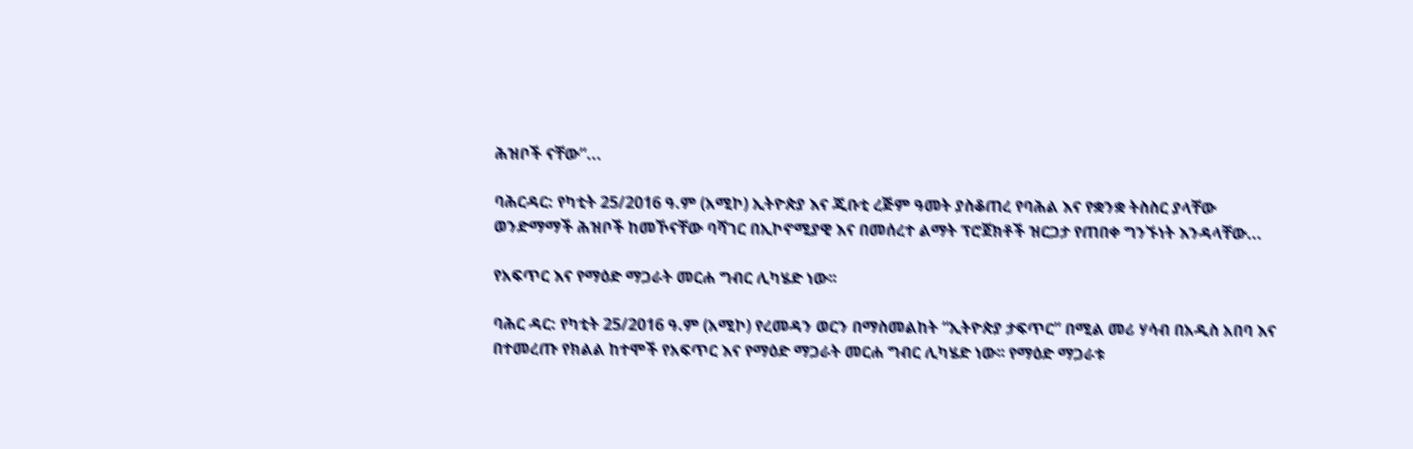ሕዝቦች ናቸው”...

ባሕርዳር: የካቲት 25/2016 ዓ.ም (አሚኮ) ኢትዮጵያ እና ጂቡቲ ረጅም ዓመት ያስቆጠረ የባሕል እና የቋንቋ ትስስር ያላቸው ወንድማማች ሕዝቦች ከመኾናቸው ባሻገር በኢኮኖሚያዊ እና በመሰረተ ልማት ፕሮጀክቶች ዝርጋታ የጠበቀ ግንኙነት እንዳላቸው...

የአፍጥር እና የማዕድ ማጋራት መርሐ ግብር ሊካሄድ ነው፡፡

ባሕር ዳር: የካቲት 25/2016 ዓ.ም (አሚኮ) የረመዳን ወርን በማስመልከት “ኢትዮጵያ ታፍጥር” በሚል መሪ ሃሳብ በአዲስ አበባ እና በተመረጡ የክልል ከተሞች የአፍጥር እና የማዕድ ማጋራት መርሐ ግብር ሊካሄድ ነው፡፡ የማዕድ ማጋራቱ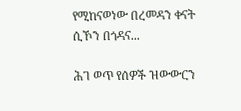የሚከናወነው በረመዳን ቀናት ሲኾን በጎዳና...

ሕገ ወጥ የሰዎች ዝውውርን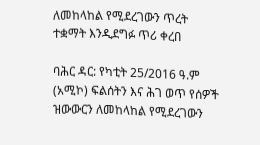ለመከላከል የሚደረገውን ጥረት ተቋማት እንዲደግፉ ጥሪ ቀረበ

ባሕር ዳር: የካቲት 25/2016 ዓ.ም (አሚኮ) ፍልሰትን እና ሕገ ወጥ የሰዎች ዝውውርን ለመከላከል የሚደረገውን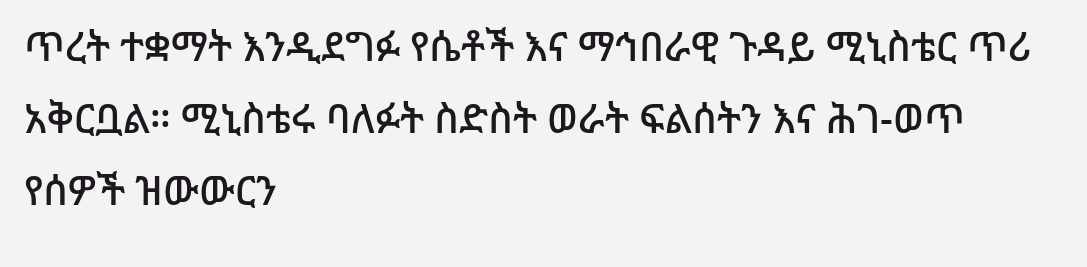ጥረት ተቋማት እንዲደግፉ የሴቶች እና ማኅበራዊ ጉዳይ ሚኒስቴር ጥሪ አቅርቧል። ሚኒስቴሩ ባለፉት ስድስት ወራት ፍልሰትን እና ሕገ-ወጥ የሰዎች ዝውውርን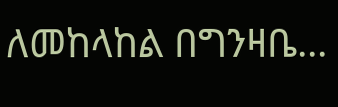ለመከላከል በግንዛቤ...